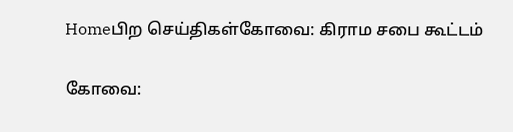Homeபிற செய்திகள்கோவை: கிராம சபை கூட்டம்

கோவை: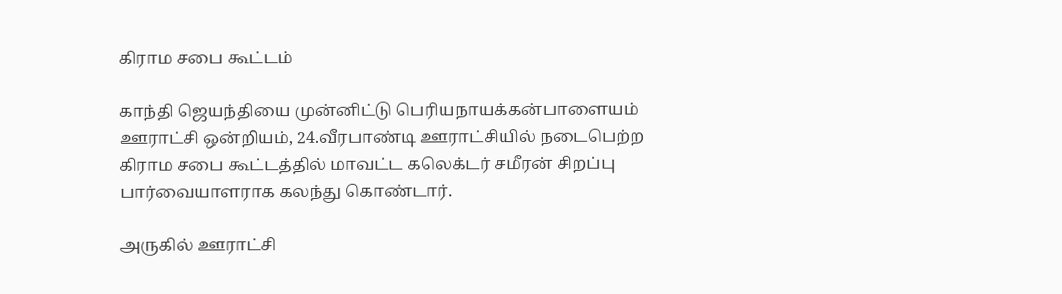கிராம சபை கூட்டம்

காந்தி ஜெயந்தியை முன்னிட்டு பெரியநாயக்கன்பாளையம் ஊராட்சி ஒன்றியம், 24.வீரபாண்டி ஊராட்சியில் நடைபெற்ற கிராம சபை கூட்டத்தில் மாவட்ட கலெக்டர் சமீரன் சிறப்பு பார்வையாளராக கலந்து கொண்டார்.

அருகில் ஊராட்சி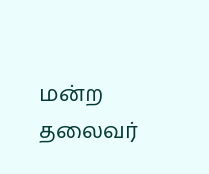மன்ற தலைவர்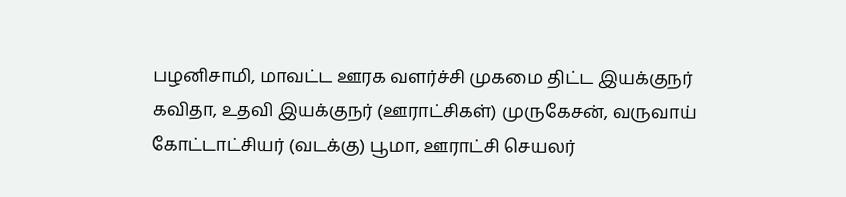பழனிசாமி, மாவட்ட ஊரக வளர்ச்சி முகமை திட்ட இயக்குநர் கவிதா, உதவி இயக்குநர் (ஊராட்சிகள்) முருகேசன், வருவாய் கோட்டாட்சியர் (வடக்கு) பூமா, ஊராட்சி செயலர்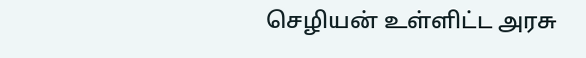செழியன் உள்ளிட்ட அரசு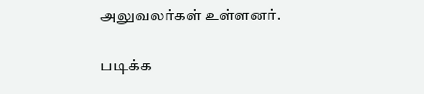அலுவலர்கள் உள்ளனர்.

படிக்க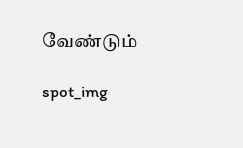வேண்டும்

spot_img